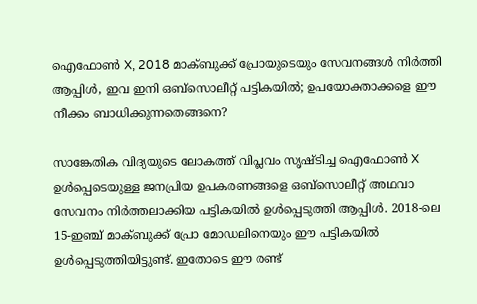ഐഫോൺ X, 2018 മാക്ബുക്ക് പ്രോയുടെയും സേവനങ്ങൾ നിർത്തി ആപ്പിൾ, ഇവ ഇനി ഒബ്‌സൊലീറ്റ് പട്ടികയിൽ; ഉപയോക്താക്കളെ ഈ നീക്കം ബാധിക്കുന്നതെങ്ങനെ?

സാങ്കേതിക വിദ്യയുടെ ലോകത്ത് വിപ്ലവം സൃഷ്ടിച്ച ഐഫോൺ X ഉൾപ്പെടെയുള്ള ജനപ്രിയ ഉപകരണങ്ങളെ ഒബ്‌സൊലീറ്റ് അഥവാ സേവനം നിർത്തലാക്കിയ പട്ടികയിൽ ഉൾപ്പെടുത്തി ആപ്പിൾ. 2018-ലെ 15-ഇഞ്ച് മാക്ബുക്ക് പ്രോ മോഡലിനെയും ഈ പട്ടികയിൽ ഉൾപ്പെടുത്തിയിട്ടുണ്ട്. ഇതോടെ ഈ രണ്ട്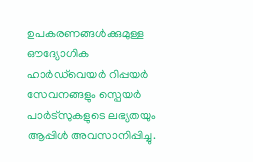ഉപകരണങ്ങൾക്കുമുള്ള ഔദ്യോഗിക ഹാർഡ്‌വെയർ റിപ്പയർ സേവനങ്ങളും സ്പെയർ പാർട്‌സുകളുടെ ലഭ്യതയും ആപ്പിൾ അവസാനിപ്പിച്ചു.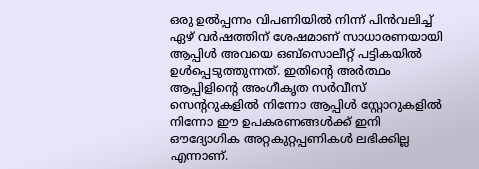ഒരു ഉൽപ്പന്നം വിപണിയിൽ നിന്ന് പിൻവലിച്ച് ഏഴ് വർഷത്തിന് ശേഷമാണ് സാധാരണയായി ആപ്പിൾ അവയെ ഒബ്‌സൊലീറ്റ് പട്ടികയിൽ ഉൾപ്പെടുത്തുന്നത്. ഇതിന്‍റെ അർത്ഥം ആപ്പിളിന്റെ അംഗീകൃത സർവീസ് സെന്ററുകളിൽ നിന്നോ ആപ്പിൾ സ്റ്റോറുകളിൽ നിന്നോ ഈ ഉപകരണങ്ങൾക്ക് ഇനി ഔദ്യോഗിക അറ്റകുറ്റപ്പണികൾ ലഭിക്കില്ല എന്നാണ്.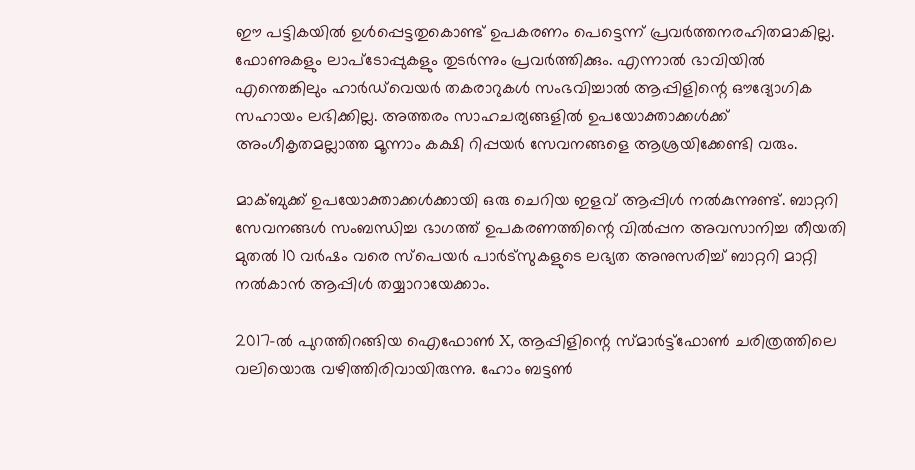ഈ പട്ടികയിൽ ഉൾപ്പെട്ടതുകൊണ്ട് ഉപകരണം പെട്ടെന്ന് പ്രവർത്തനരഹിതമാകില്ല. ഫോണുകളും ലാപ്ടോപ്പുകളും തുടർന്നും പ്രവർത്തിക്കും. എന്നാൽ ഭാവിയിൽ എന്തെങ്കിലും ഹാർഡ്‌വെയർ തകരാറുകൾ സംഭവിച്ചാൽ ആപ്പിളിന്റെ ഔദ്യോഗിക സഹായം ലഭിക്കില്ല. അത്തരം സാഹചര്യങ്ങളിൽ ഉപയോക്താക്കൾക്ക് അംഗീകൃതമല്ലാത്ത മൂന്നാം കക്ഷി റിപ്പയർ സേവനങ്ങളെ ആശ്രയിക്കേണ്ടി വരും.

മാക്ബുക്ക് ഉപയോക്താക്കൾക്കായി ഒരു ചെറിയ ഇളവ് ആപ്പിൾ നൽകുന്നുണ്ട്. ബാറ്ററി സേവനങ്ങൾ സംബന്ധിച്ച ഭാഗത്ത് ഉപകരണത്തിന്റെ വിൽപ്പന അവസാനിച്ച തീയതി മുതൽ 10 വർഷം വരെ സ്പെയർ പാർട്‌സുകളുടെ ലഭ്യത അനുസരിച്ച് ബാറ്ററി മാറ്റി നൽകാൻ ആപ്പിൾ തയ്യാറായേക്കാം.

2017-ൽ പുറത്തിറങ്ങിയ ഐഫോൺ X, ആപ്പിളിന്റെ സ്മാർട്ട്‌ഫോൺ ചരിത്രത്തിലെ വലിയൊരു വഴിത്തിരിവായിരുന്നു. ഹോം ബട്ടൺ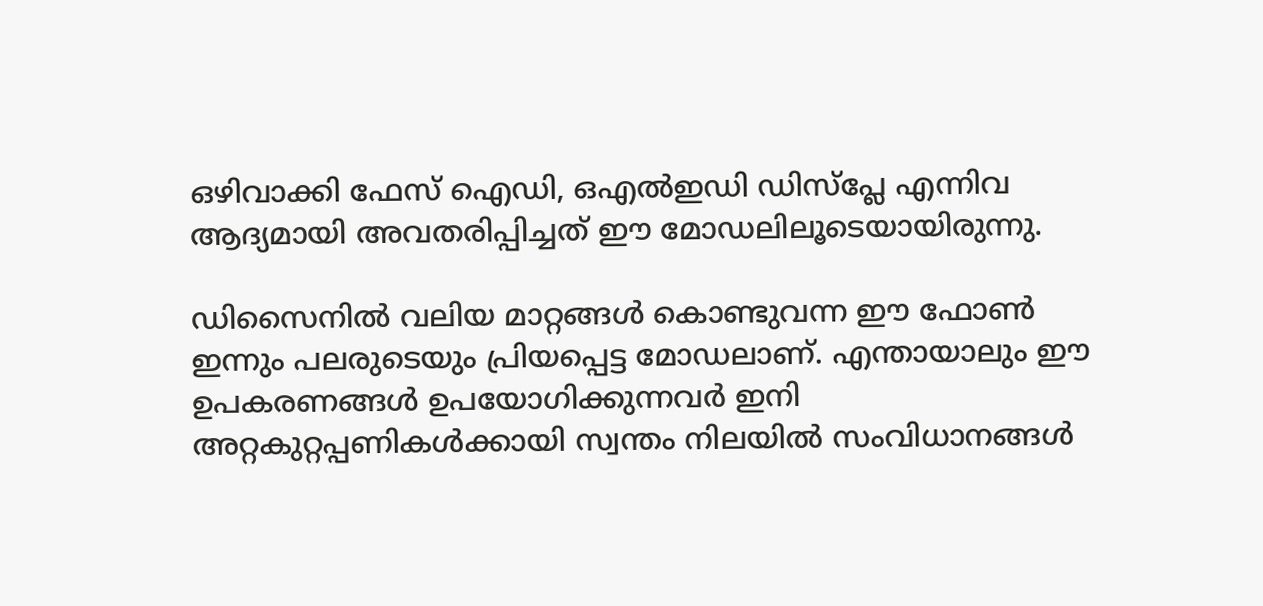ഒഴിവാക്കി ഫേസ് ഐഡി, ഒഎൽഇഡി ഡിസ്‌പ്ലേ എന്നിവ ആദ്യമായി അവതരിപ്പിച്ചത് ഈ മോഡലിലൂടെയായിരുന്നു.

ഡിസൈനിൽ വലിയ മാറ്റങ്ങൾ കൊണ്ടുവന്ന ഈ ഫോൺ ഇന്നും പലരുടെയും പ്രിയപ്പെട്ട മോഡലാണ്. എന്തായാലും ഈ ഉപകരണങ്ങൾ ഉപയോഗിക്കുന്നവർ ഇനി അറ്റകുറ്റപ്പണികൾക്കായി സ്വന്തം നിലയിൽ സംവിധാനങ്ങൾ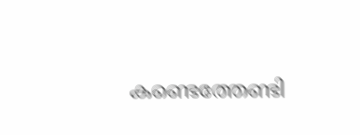കണ്ടെത്തേണ്ടി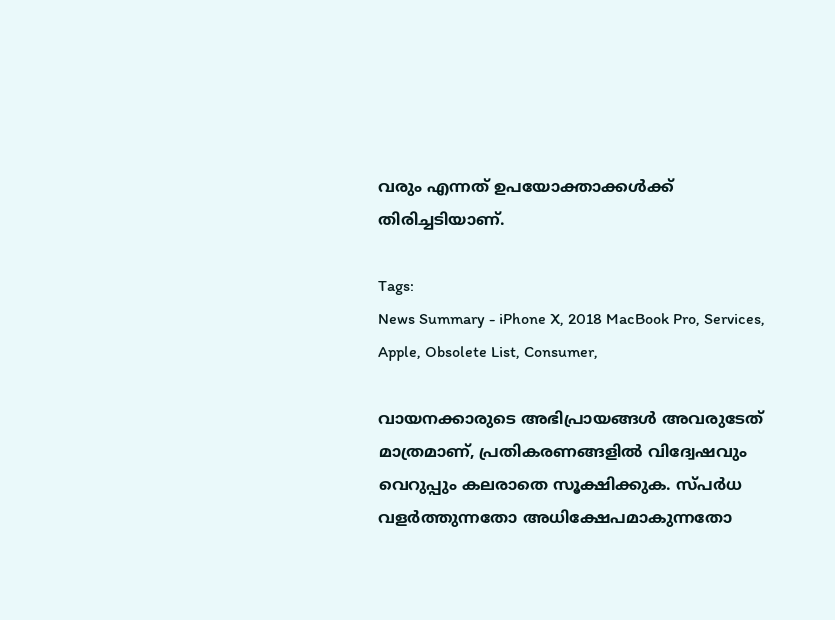വരും എന്നത് ഉപയോക്താക്കൾക്ക് തിരിച്ചടിയാണ്.

Tags:
News Summary - iPhone X, 2018 MacBook Pro, Services, Apple, Obsolete List, Consumer,

വായനക്കാരുടെ അഭിപ്രായങ്ങള്‍ അവരുടേത് മാത്രമാണ്, പ്രതികരണങ്ങളിൽ വിദ്വേഷവും വെറുപ്പും കലരാതെ സൂക്ഷിക്കുക. സ്പർധ വളർത്തുന്നതോ അധിക്ഷേപമാകുന്നതോ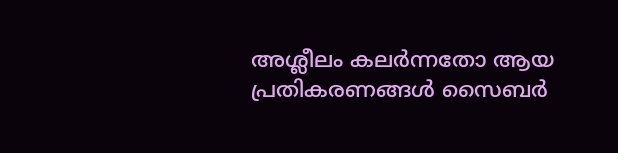അശ്ലീലം കലർന്നതോ ആയ പ്രതികരണങ്ങൾ സൈബർ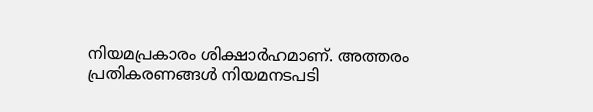നിയമപ്രകാരം ശിക്ഷാർഹമാണ്. അത്തരം പ്രതികരണങ്ങൾ നിയമനടപടി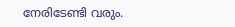നേരിടേണ്ടി വരും.